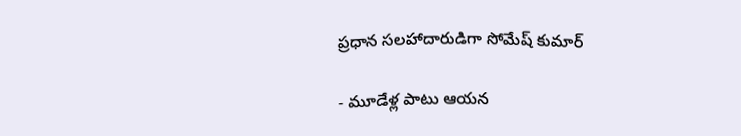ప్రధాన సలహాదారుడిగా సోమేష్ కుమార్

- మూడేళ్ల పాటు ఆయన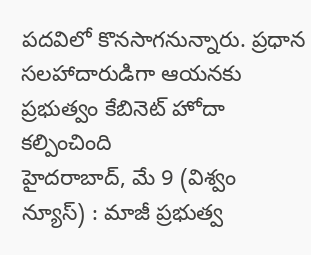పదవిలో కొనసాగనున్నారు. ప్రధాన సలహాదారుడిగా ఆయనకు ప్రభుత్వం కేబినెట్ హోదా కల్పించింది
హైదరాబాద్, మే 9 (విశ్వం న్యూస్) : మాజీ ప్రభుత్వ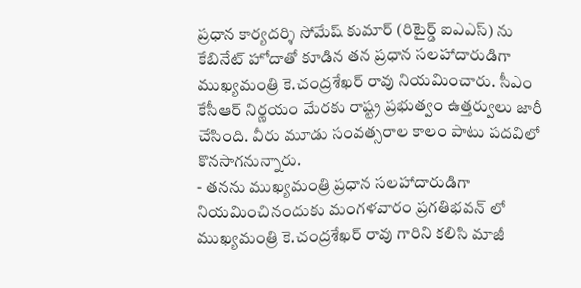ప్రధాన కార్యదర్శి సోమేష్ కుమార్ (రిటైర్డ్ ఐఎఎస్) ను కేబినేట్ హోదాతో కూడిన తన ప్రధాన సలహాదారుడిగా ముఖ్యమంత్రి కె.చంద్రశేఖర్ రావు నియమించారు. సీఎం కేసీఆర్ నిర్ణయం మేరకు రాష్ట్ర ప్రభుత్వం ఉత్తర్వులు జారీ చేసింది. వీరు మూడు సంవత్సరాల కాలం పాటు పదవిలో కొనసాగనున్నారు.
- తనను ముఖ్యమంత్రి ప్రధాన సలహాదారుడిగా నియమించినందుకు మంగళవారం ప్రగతిభవన్ లో ముఖ్యమంత్రి కె.చంద్రశేఖర్ రావు గారిని కలిసి మాజీ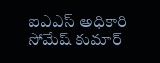ఐఎఎస్ అధికారి సోమేష్ కుమార్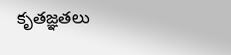కృతజ్ఞతలు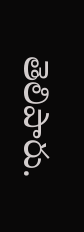తెలిపారు.